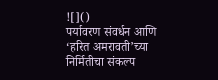![]()
पर्यावरण संवर्धन आणि ‘हरित अमरावती’च्या निर्मितीचा संकल्प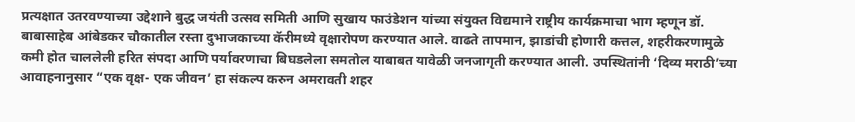प्रत्यक्षात उतरवण्याच्या उद्देशाने बुद्ध जयंती उत्सव समिती आणि सुखाय फाउंडेशन यांच्या संयुक्त विद्यमाने राष्ट्रीय कार्यक्रमाचा भाग म्हणून डॉ. बाबासाहेब आंबेडकर चौकातील रस्ता दुभाजकाच्या कॅरीमध्ये वृक्षारोपण करण्यात आले. वाढते तापमान, झाडांची होणारी कत्तल, शहरीकरणामुळे कमी होत चाललेली हरित संपदा आणि पर्यावरणाचा बिघडलेला समतोल याबाबत यावेळी जनजागृती करण्यात आली. उपस्थितांनी ‘दिव्य मराठी’च्या आवाहनानुसार “एक वृक्ष- एक जीवन’ हा संकल्प करुन अमरावती शहर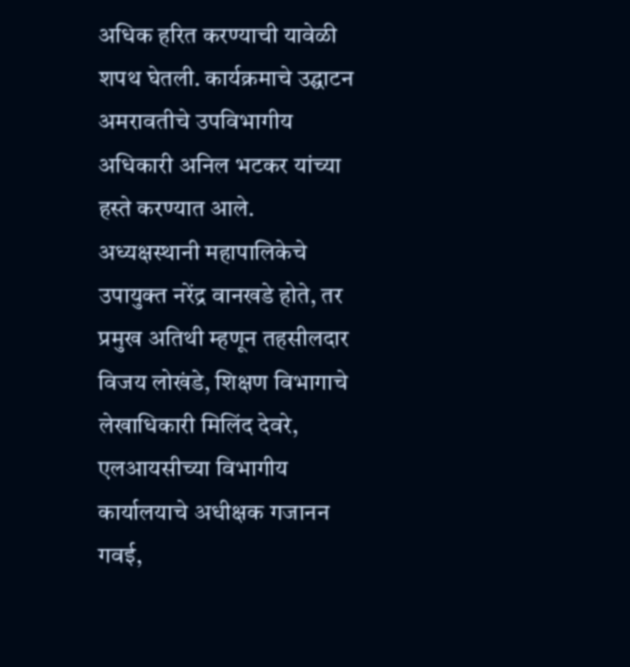अधिक हरित करण्याची यावेळी शपथ घेतली. कार्यक्रमाचे उद्घाटन अमरावतीचे उपविभागीय अधिकारी अनिल भटकर यांच्या हस्ते करण्यात आले. अध्यक्षस्थानी महापालिकेचे उपायुक्त नरेंद्र वानखडे होते, तर प्रमुख अतिथी म्हणून तहसीलदार विजय लोखंडे, शिक्षण विभागाचे लेखाधिकारी मिलिंद देवरे, एलआयसीच्या विभागीय कार्यालयाचे अधीक्षक गजानन गवई,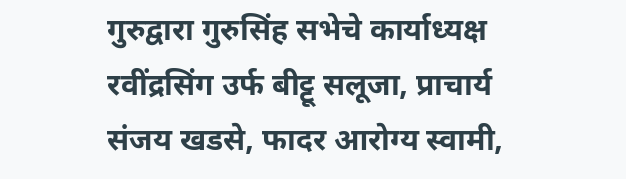गुरुद्वारा गुरुसिंह सभेचे कार्याध्यक्ष रवींद्रसिंग उर्फ बीट्टू सलूजा, प्राचार्य संजय खडसे, फादर आरोग्य स्वामी,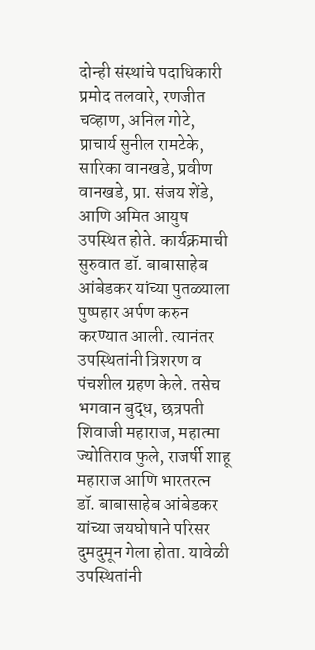दोन्ही संस्थांचे पदाधिकारी प्रमोद तलवारे, रणजीत चव्हाण, अनिल गोटे, प्राचार्य सुनील रामटेके, सारिका वानखडे, प्रवीण वानखडे, प्रा. संजय शेंडे, आणि अमित आयुष उपस्थित होते. कार्यक्रमाची सुरुवात डॉ. बाबासाहेब आंबेडकर यांच्या पुतळ्याला पुष्पहार अर्पण करुन करण्यात आली. त्यानंतर उपस्थितांनी त्रिशरण व पंचशील ग्रहण केले. तसेच भगवान बुद्ध, छत्रपती शिवाजी महाराज, महात्मा ज्योतिराव फुले, राजर्षी शाहू महाराज आणि भारतरत्न डॉ. बाबासाहेब आंबेडकर यांच्या जयघोषाने परिसर दुमदुमून गेला होता. यावेळी उपस्थितांनी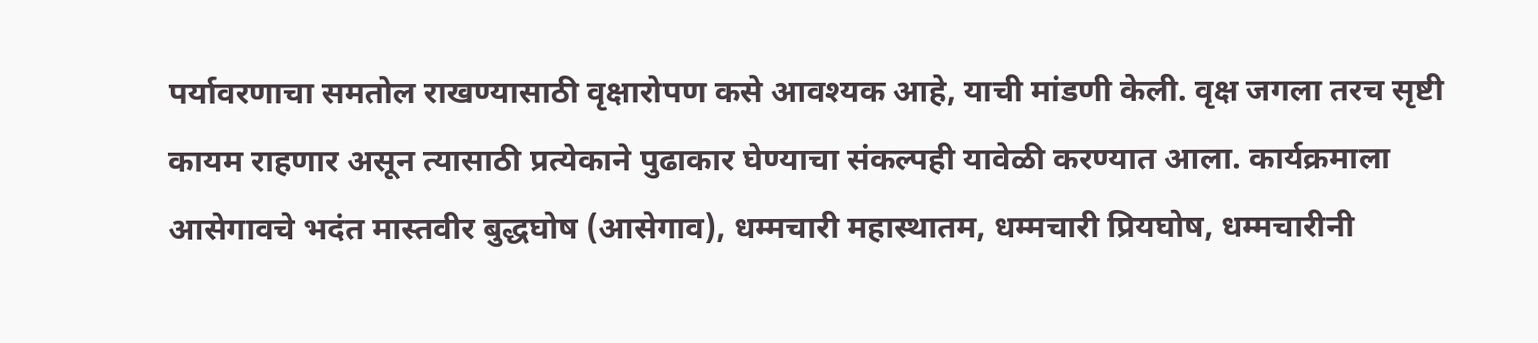पर्यावरणाचा समतोल राखण्यासाठी वृक्षारोपण कसे आवश्यक आहे, याची मांडणी केली. वृक्ष जगला तरच सृष्टी कायम राहणार असून त्यासाठी प्रत्येकाने पुढाकार घेण्याचा संकल्पही यावेळी करण्यात आला. कार्यक्रमाला आसेगावचे भदंत मास्तवीर बुद्धघोष (आसेगाव), धम्मचारी महास्थातम, धम्मचारी प्रियघोष, धम्मचारीनी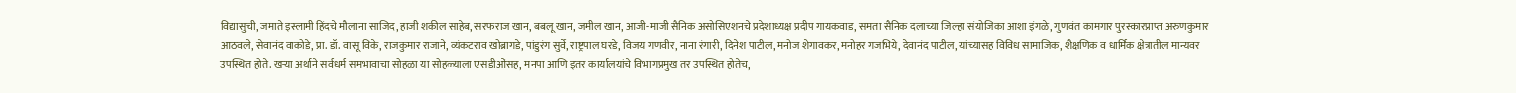विद्यासुची, जमाते इस्लामी हिंदचे मौलाना साजिद, हाजी शकील साहेब, सरफराज खान, बबलू खान, जमील खान, आजी-माजी सैनिक असोसिएशनचे प्रदेशाध्यक्ष प्रदीप गायकवाड, समता सैनिक दलाच्या जिल्हा संयोजिका आशा इंगळे, गुणवंत कामगार पुरस्कारप्राप्त अरुणकुमार आठवले, सेवानंद वाकोडे, प्रा. डॉ. वासू विके, राजकुमार राजाने, व्यंकटराव खोब्रागडे, पांडुरंग सुर्वे, राष्ट्रपाल घरडे, विजय गणवीर, नाना रंगारी, दिनेश पाटील, मनोज शेगावकर, मनोहर गजभिये, देवानंद पाटील, यांच्यासह विविध सामाजिक, शैक्षणिक व धार्मिक क्षेत्रातील मान्यवर उपस्थित होते. खऱ्या अर्थाने सर्वधर्म समभावाचा सोहळा या सोहळ्याला एसडीओंसह, मनपा आणि इतर कार्यालयांचे विभागप्रमुख तर उपस्थित होतेच,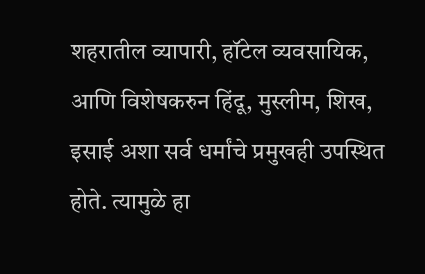शहरातील व्यापारी, हॉटेल व्यवसायिक, आणि विशेषकरुन हिंदू, मुस्लीम, शिख, इसाई अशा सर्व धर्मांचे प्रमुखही उपस्थित होते. त्यामुळे हा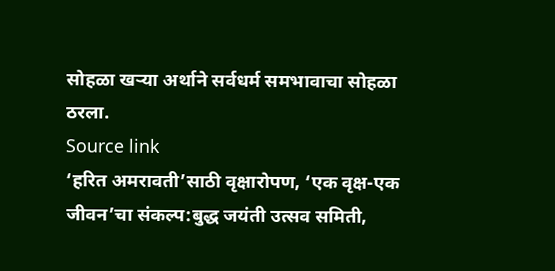सोहळा खऱ्या अर्थाने सर्वधर्म समभावाचा सोहळा ठरला.
Source link
‘हरित अमरावती’साठी वृक्षारोपण, ‘एक वृक्ष-एक जीवन’चा संकल्प:बुद्ध जयंती उत्सव समिती,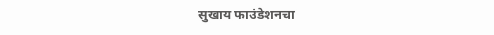सुखाय फाउंडेशनचा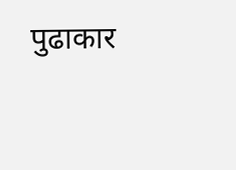पुढाकार